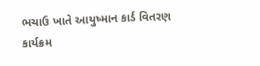ભચાઉ ખાતે આયુષ્માન કાર્ડ વિતરણ કાર્યક્રમ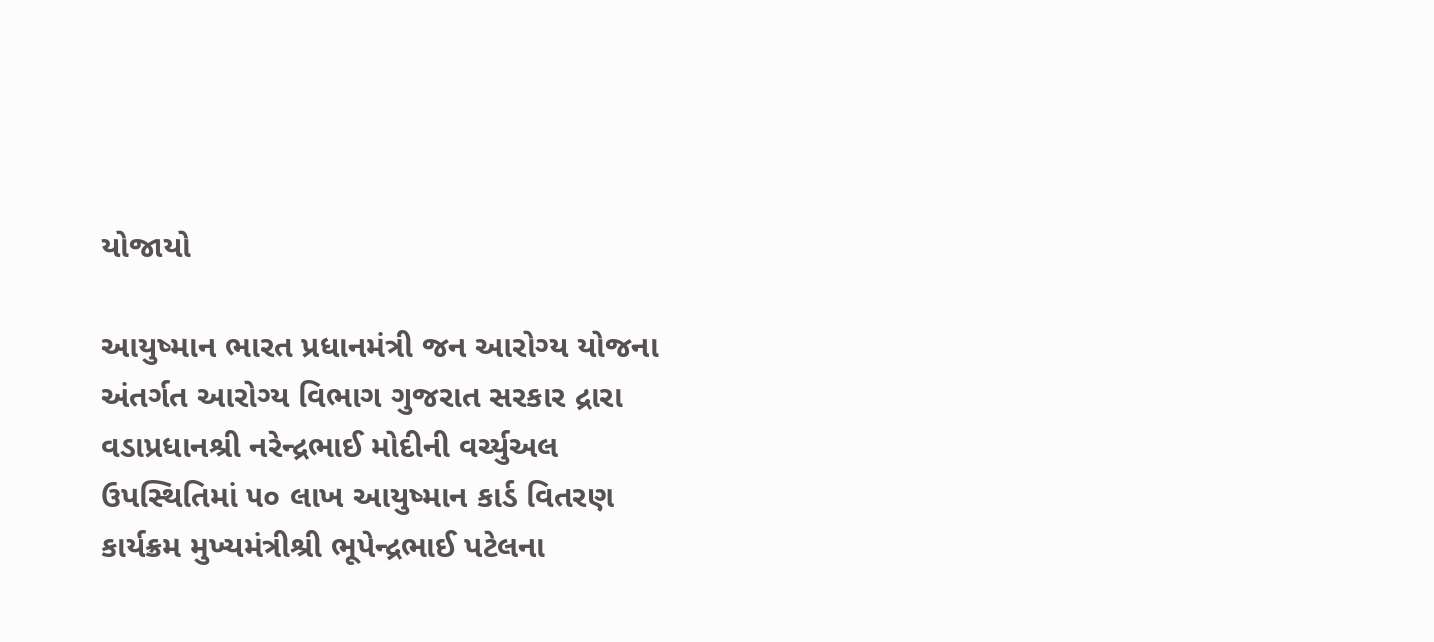યોજાયો

આયુષ્માન ભારત પ્રધાનમંત્રી જન આરોગ્ય યોજના અંતર્ગત આરોગ્ય વિભાગ ગુજરાત સરકાર દ્રારા વડાપ્રધાનશ્રી નરેન્દ્રભાઈ મોદીની વર્ચ્યુઅલ ઉપસ્થિતિમાં ૫૦ લાખ આયુષ્માન કાર્ડ વિતરણ કાર્યક્રમ મુખ્યમંત્રીશ્રી ભૂપેન્દ્રભાઈ પટેલના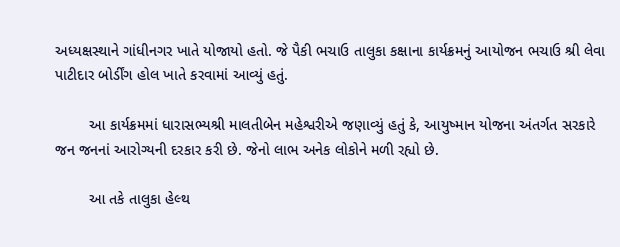અધ્યક્ષસ્થાને ગાંધીનગર ખાતે યોજાયો હતો. જે પૈકી ભચાઉ તાલુકા કક્ષાના કાર્યક્રમનું આયોજન ભચાઉ શ્રી લેવા પાટીદાર બોર્ડીંગ હોલ ખાતે કરવામાં આવ્યું હતું.

        આ કાર્યક્રમમાં ધારાસભ્યશ્રી માલતીબેન મહેશ્વરીએ જણાવ્યું હતું કે, આયુષ્માન યોજના અંતર્ગત સરકારે જન જનનાં આરોગ્યની દરકાર કરી છે. જેનો લાભ અનેક લોકોને મળી રહ્યો છે.

        આ તકે તાલુકા હેલ્થ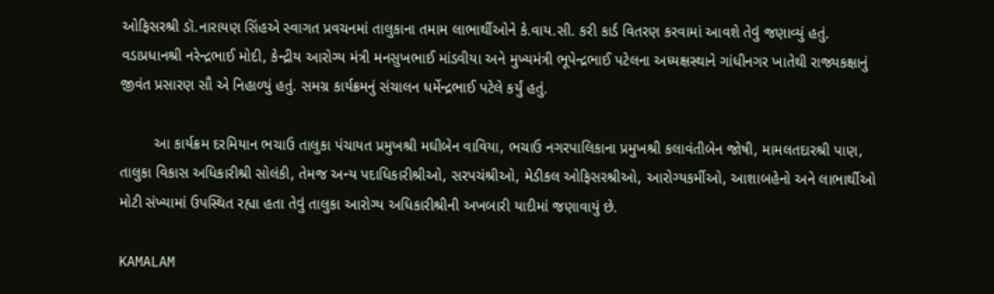ઓફિસરશ્રી ડૉ.નારાયણ સિંહએ સ્વાગત પ્રવચનમાં તાલુકાના તમામ લાભાર્થીઓને કે.વાય.સી. કરી કાર્ડ વિતરણ કરવામાં આવશે તેવું જણાવ્યું હતું. વડાપ્રધાનશ્રી નરેન્દ્રભાઈ મોદી, કેન્દ્રીય આરોગ્ય મંત્રી મનસુખભાઈ માંડવીયા અને મુખ્યમંત્રી ભૂપેન્દ્રભાઈ પટેલના અધ્યક્ષસ્થાને ગાંધીનગર ખાતેથી રાજ્યકક્ષાનું જીવંત પ્રસારણ સૌ એ નિહાળ્યું હતું. સમગ્ર કાર્યક્રમનું સંચાલન ધર્મેન્દ્રભાઈ પટેલે કર્યું હતું.

        આ કાર્યક્રમ દરમિયાન ભચાઉ તાલુકા પંચાયત પ્રમુખશ્રી મઘીબેન વાવિયા, ભચાઉ નગરપાલિકાના પ્રમુખશ્રી કલાવંતીબેન જોષી, મામલતદારશ્રી પાણ, તાલુકા વિકાસ અધિકારીશ્રી સોલંકી, તેમજ અન્ય પદાધિકારીશ્રીઓ, સરપચંશ્રીઓ, મેડીકલ ઓફિસરશ્રીઓ, આરોગ્યકર્મીઓ, આશાબહેનો અને લાભાર્થીઓ મોટી સંખ્યામાં ઉપસ્થિત રહ્યા હતા તેવું તાલુકા આરોગ્ય અધિકારીશ્રીની અખબારી યાદીમાં જણાવાયું છે.

KAMALAM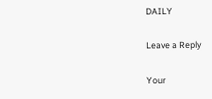DAILY

Leave a Reply

Your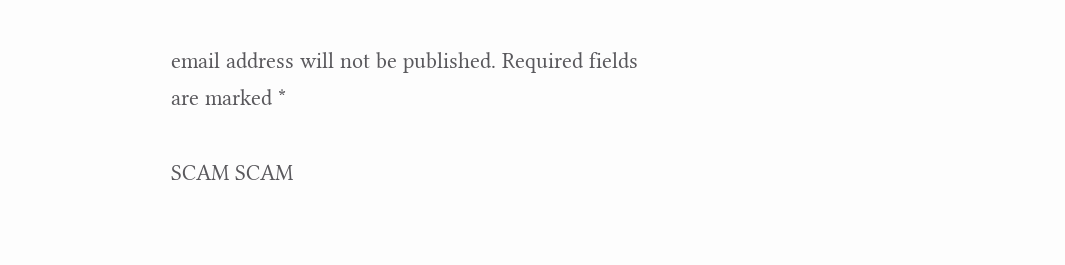email address will not be published. Required fields are marked *

SCAM SCAM